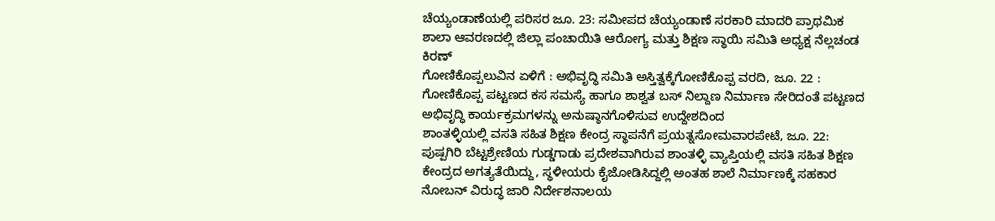ಚೆಯ್ಯಂಡಾಣೆಯಲ್ಲಿ ಪರಿಸರ ಜೂ. 23: ಸಮೀಪದ ಚೆಯ್ಯಂಡಾಣೆ ಸರಕಾರಿ ಮಾದರಿ ಪ್ರಾಥಮಿಕ ಶಾಲಾ ಆವರಣದಲ್ಲಿ ಜಿಲ್ಲಾ ಪಂಚಾಯಿತಿ ಆರೋಗ್ಯ ಮತ್ತು ಶಿಕ್ಷಣ ಸ್ಥಾಯಿ ಸಮಿತಿ ಅಧ್ಯಕ್ಷ ನೆಲ್ಲಚಂಡ ಕಿರಣ್
ಗೋಣಿಕೊಪ್ಪಲುವಿನ ಏಳಿಗೆ : ಅಭಿವೃದ್ಧಿ ಸಮಿತಿ ಅಸ್ತಿತ್ವಕ್ಕೆಗೋಣಿಕೊಪ್ಪ ವರದಿ, ಜೂ. 22 : ಗೋಣಿಕೊಪ್ಪ ಪಟ್ಟಣದ ಕಸ ಸಮಸ್ಯೆ ಹಾಗೂ ಶಾಶ್ವತ ಬಸ್ ನಿಲ್ದಾಣ ನಿರ್ಮಾಣ ಸೇರಿದಂತೆ ಪಟ್ಟಣದ ಅಭಿವೃದ್ಧಿ ಕಾರ್ಯಕ್ರಮಗಳನ್ನು ಅನುಷ್ಠಾನಗೊಳಿಸುವ ಉದ್ದೇಶದಿಂದ
ಶಾಂತಳ್ಳಿಯಲ್ಲಿ ವಸತಿ ಸಹಿತ ಶಿಕ್ಷಣ ಕೇಂದ್ರ ಸ್ಥಾಪನೆಗೆ ಪ್ರಯತ್ನಸೋಮವಾರಪೇಟೆ, ಜೂ. 22: ಪುಷ್ಪಗಿರಿ ಬೆಟ್ಟಶ್ರೇಣಿಯ ಗುಡ್ಡಗಾಡು ಪ್ರದೇಶವಾಗಿರುವ ಶಾಂತಳ್ಳಿ ವ್ಯಾಪ್ತಿಯಲ್ಲಿ ವಸತಿ ಸಹಿತ ಶಿಕ್ಷಣ ಕೇಂದ್ರದ ಅಗತ್ಯತೆಯಿದ್ದು, ಸ್ಥಳೀಯರು ಕೈಜೋಡಿಸಿದ್ದಲ್ಲಿ ಅಂತಹ ಶಾಲೆ ನಿರ್ಮಾಣಕ್ಕೆ ಸಹಕಾರ
ನೋಬನ್ ವಿರುದ್ಧ ಜಾರಿ ನಿರ್ದೇಶನಾಲಯ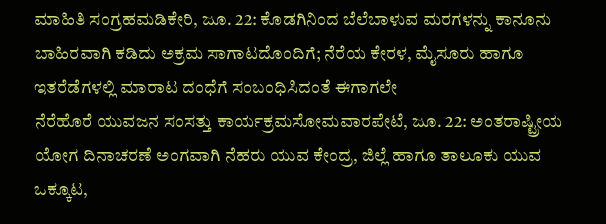ಮಾಹಿತಿ ಸಂಗ್ರಹಮಡಿಕೇರಿ, ಜೂ. 22: ಕೊಡಗಿನಿಂದ ಬೆಲೆಬಾಳುವ ಮರಗಳನ್ನು ಕಾನೂನು ಬಾಹಿರವಾಗಿ ಕಡಿದು ಅಕ್ರಮ ಸಾಗಾಟದೊಂದಿಗೆ; ನೆರೆಯ ಕೇರಳ, ಮೈಸೂರು ಹಾಗೂ ಇತರೆಡೆಗಳಲ್ಲಿ ಮಾರಾಟ ದಂಧೆಗೆ ಸಂಬಂಧಿಸಿದಂತೆ ಈಗಾಗಲೇ
ನೆರೆಹೊರೆ ಯುವಜನ ಸಂಸತ್ತು ಕಾರ್ಯಕ್ರಮಸೋಮವಾರಪೇಟೆ, ಜೂ. 22: ಅಂತರಾಷ್ಟ್ರೀಯ ಯೋಗ ದಿನಾಚರಣೆ ಅಂಗವಾಗಿ ನೆಹರು ಯುವ ಕೇಂದ್ರ, ಜಿಲ್ಲೆ ಹಾಗೂ ತಾಲೂಕು ಯುವ ಒಕ್ಕೂಟ,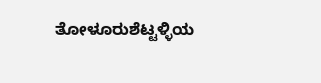ತೋಳೂರುಶೆಟ್ಟಳ್ಳಿಯ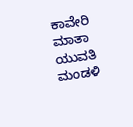ಕಾವೇರಿ ಮಾತಾ ಯುವತಿ ಮಂಡಳಿ